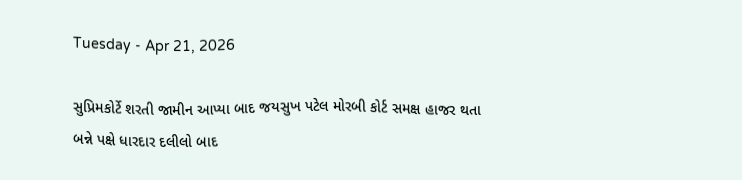Tuesday - Apr 21, 2026

સુપ્રિમકોર્ટે શરતી જામીન આપ્યા બાદ જયસુખ પટેલ મોરબી કોર્ટ સમક્ષ હાજર થતા બન્ને પક્ષે ધારદાર દલીલો બાદ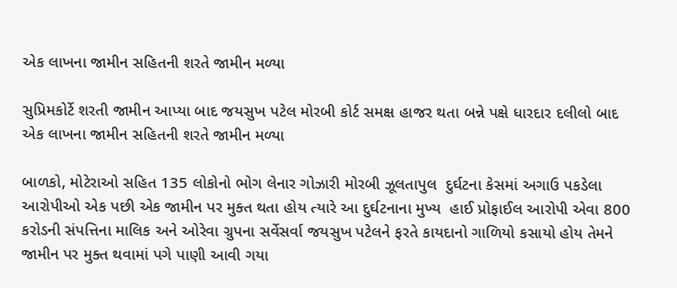એક લાખના જામીન સહિતની શરતે જામીન મળ્યા

સુપ્રિમકોર્ટે શરતી જામીન આપ્યા બાદ જયસુખ પટેલ મોરબી કોર્ટ સમક્ષ હાજર થતા બન્ને પક્ષે ધારદાર દલીલો બાદ એક લાખના જામીન સહિતની શરતે જામીન મળ્યા

બાળકો, મોટેરાઓ સહિત 135 લોકોનો ભોગ લેનાર ગોઝારી મોરબી ઝૂલતાપુલ  દુર્ઘટના કેસમાં અગાઉ પકડેલા આરોપીઓ એક પછી એક જામીન પર મુક્ત થતા હોય ત્યારે આ દુર્ઘટનાના મુખ્ય  હાઈ પ્રોફાઈલ આરોપી એવા 800 કરોડની સંપત્તિના માલિક અને ઓરેવા ગ્રુપના સર્વેસર્વા જયસુખ પટેલને ફરતે કાયદાનો ગાળિયો કસાયો હોય તેમને જામીન પર મુક્ત થવામાં પગે પાણી આવી ગયા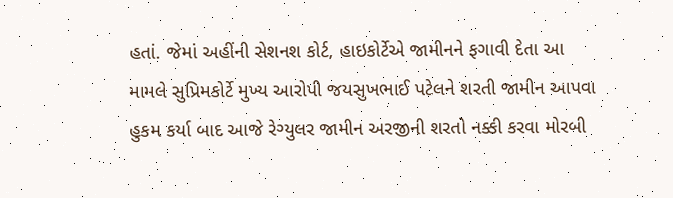હતાં. જેમાં અહીંની સેશનશ કોર્ટ, હાઇકોર્ટેએ જામીનને ફગાવી દેતા આ મામલે સુપ્રિમકોર્ટે મુખ્ય આરોપી જયસુખભાઈ પટેલને શરતી જામીન આપવા હુકમ કર્યા બાદ આજે રેગ્યુલર જામીન અરજીની શરતો નક્કી કરવા મોરબી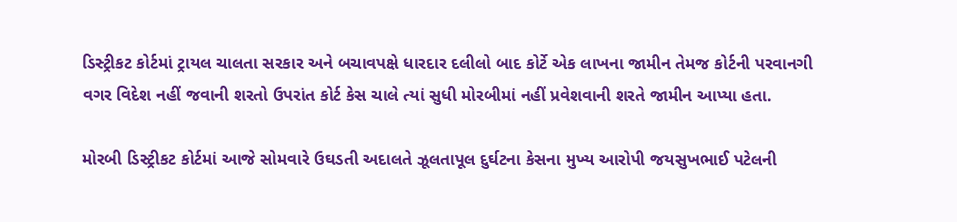ડિસ્ટ્રીકટ કોર્ટમાં ટ્રાયલ ચાલતા સરકાર અને બચાવપક્ષે ધારદાર દલીલો બાદ કોર્ટે એક લાખના જામીન તેમજ કોર્ટની પરવાનગી વગર વિદેશ નહીં જવાની શરતો ઉપરાંત કોર્ટ કેસ ચાલે ત્યાં સુધી મોરબીમાં નહીં પ્રવેશવાની શરતે જામીન આપ્યા હતા.

મોરબી ડિસ્ટ્રીકટ કોર્ટમાં આજે સોમવારે ઉઘડતી અદાલતે ઝૂલતાપૂલ દુર્ઘટના કેસના મુખ્ય આરોપી જયસુખભાઈ પટેલની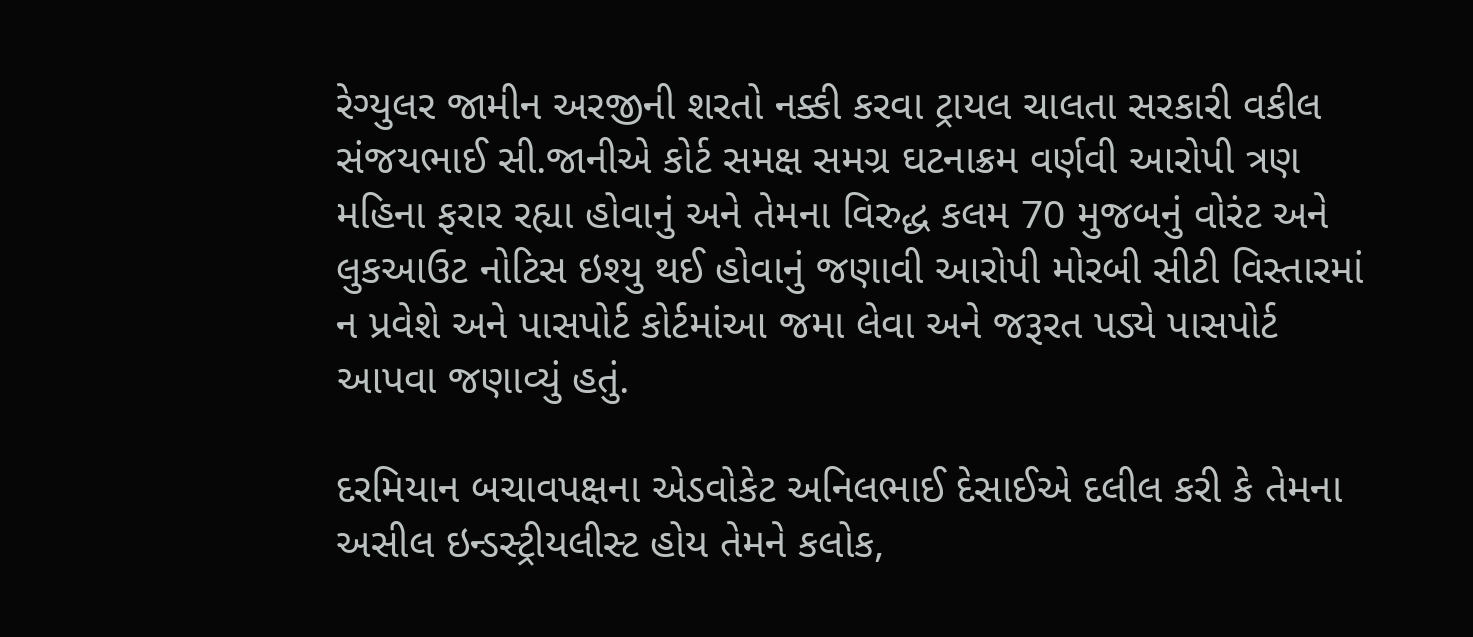રેગ્યુલર જામીન અરજીની શરતો નક્કી કરવા ટ્રાયલ ચાલતા સરકારી વકીલ સંજયભાઈ સી.જાનીએ કોર્ટ સમક્ષ સમગ્ર ઘટનાક્રમ વર્ણવી આરોપી ત્રણ મહિના ફરાર રહ્યા હોવાનું અને તેમના વિરુદ્ધ કલમ 70 મુજબનું વોરંટ અને લુકઆઉટ નોટિસ ઇશ્યુ થઈ હોવાનું જણાવી આરોપી મોરબી સીટી વિસ્તારમાં ન પ્રવેશે અને પાસપોર્ટ કોર્ટમાંઆ જમા લેવા અને જરૂરત પડ્યે પાસપોર્ટ આપવા જણાવ્યું હતું.

દરમિયાન બચાવપક્ષના એડવોકેટ અનિલભાઈ દેસાઈએ દલીલ કરી કે તેમના અસીલ ઇન્ડસ્ટ્રીયલીસ્ટ હોય તેમને કલોક,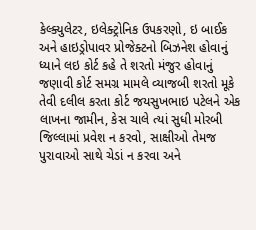કેલ્ક્યુલેટર, ઇલેક્ટ્રોનિક ઉપકરણો, ઇ બાઈક અને હાઇડ્રોપાવર પ્રોજેક્ટનો બિઝનેશ હોવાનું ધ્યાને લઇ કોર્ટ કહે તે શરતો મંજુર હોવાનું જણાવી કોર્ટ સમગ્ર મામલે વ્યાજબી શરતો મૂકે તેવી દલીલ કરતા કોર્ટ જયસુખભાઇ પટેલને એક લાખના જામીન, કેસ ચાલે ત્યાં સુધી મોરબી જિલ્લામાં પ્રવેશ ન કરવો, સાક્ષીઓ તેમજ પુરાવાઓ સાથે ચેડાં ન કરવા અને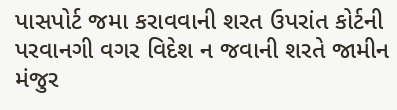પાસપોર્ટ જમા કરાવવાની શરત ઉપરાંત કોર્ટની પરવાનગી વગર વિદેશ ન જવાની શરતે જામીન મંજુર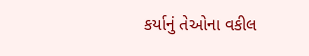કર્યાનું તેઓના વકીલ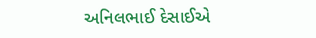અનિલભાઈ દેસાઈએ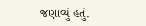જણાવ્યું હતું.